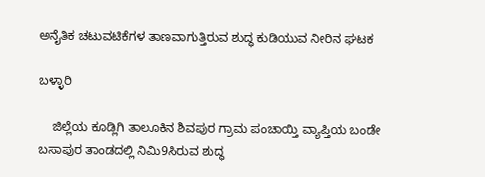ಅನೈತಿಕ ಚಟುವಟಿಕೆಗಳ ತಾಣವಾಗುತ್ತಿರುವ ಶುದ್ಧ ಕುಡಿಯುವ ನೀರಿನ ಘಟಕ

ಬಳ್ಳಾರಿ

    ಜಿಲ್ಲೆಯ ಕೂಡ್ಲಿಗಿ ತಾಲೂಕಿನ ಶಿವಪುರ ಗ್ರಾಮ ಪಂಚಾಯ್ತಿ ವ್ಯಾಪ್ತಿಯ ಬಂಡೇ ಬಸಾಪುರ ತಾಂಡದಲ್ಲಿ ನಿಮಿ9ಸಿರುವ ಶುದ್ಧ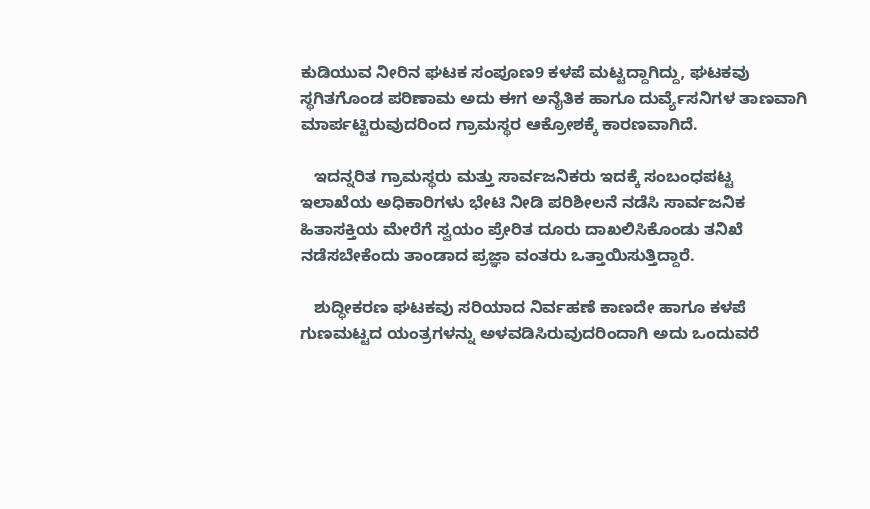ಕುಡಿಯುವ ನೀರಿನ ಘಟಕ ಸಂಪೂಣ9 ಕಳಪೆ ಮಟ್ಟದ್ದಾಗಿದ್ದು, ಘಟಕವು ಸ್ಥಗಿತಗೊಂಡ ಪರಿಣಾಮ ಅದು ಈಗ ಅನೈತಿಕ ಹಾಗೂ ದುರ್ವ್ಯೆಸನಿಗಳ ತಾಣವಾಗಿ ಮಾರ್ಪಟ್ಟಿರುವುದರಿಂದ ಗ್ರಾಮಸ್ಥರ ಆಕ್ರೋಶಕ್ಕೆ ಕಾರಣವಾಗಿದೆ.

   ಇದನ್ನರಿತ ಗ್ರಾಮಸ್ಥರು ಮತ್ತು ಸಾರ್ವಜನಿಕರು ಇದಕ್ಕೆ ಸಂಬಂಧಪಟ್ಟ ಇಲಾಖೆಯ ಅಧಿಕಾರಿಗಳು ಭೇಟಿ ನೀಡಿ ಪರಿಶೀಲನೆ ನಡೆಸಿ ಸಾರ್ವಜನಿಕ ಹಿತಾಸಕ್ತಿಯ ಮೇರೆಗೆ ಸ್ವಯಂ ಪ್ರೇರಿತ ದೂರು ದಾಖಲಿಸಿಕೊಂಡು ತನಿಖೆ ನಡೆಸಬೇಕೆಂದು ತಾಂಡಾದ ಪ್ರಜ್ಞಾ ವಂತರು ಒತ್ತಾಯಿಸುತ್ತಿದ್ದಾರೆ.

   ಶುದ್ಧೀಕರಣ ಘಟಕವು ಸರಿಯಾದ ನಿರ್ವಹಣೆ ಕಾಣದೇ ಹಾಗೂ ಕಳಪೆ ಗುಣಮಟ್ಟದ ಯಂತ್ರಗಳನ್ನು ಅಳವಡಿಸಿರುವುದರಿಂದಾಗಿ ಅದು ಒಂದುವರೆ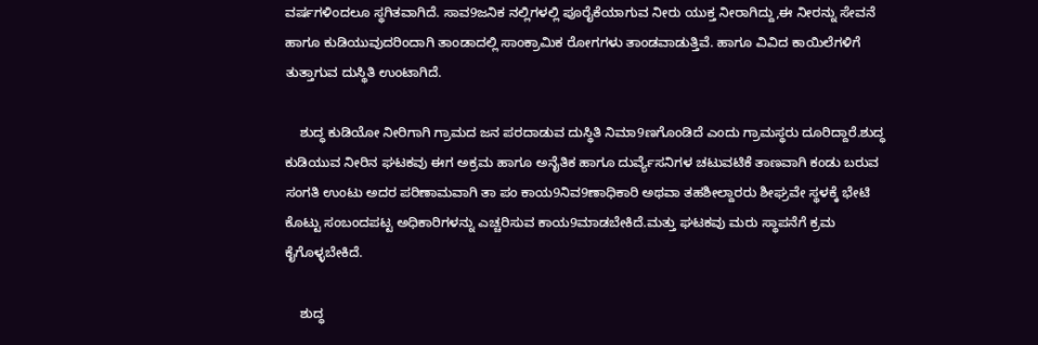ವರ್ಷಗಳಿಂದಲೂ ಸ್ಥಗಿತವಾಗಿದೆ. ಸಾವ9ಜನಿಕ ನಲ್ಲಿಗಳಲ್ಲಿ ಪೂರೈಕೆಯಾಗುವ ನೀರು ಯುಕ್ತ ನೀರಾಗಿದ್ದು,ಈ ನೀರನ್ನು ಸೇವನೆ ಹಾಗೂ ಕುಡಿಯುವುದರಿಂದಾಗಿ ತಾಂಡಾದಲ್ಲಿ ಸಾಂಕ್ರಾಮಿಕ ರೋಗಗಳು ತಾಂಡವಾಡುತ್ತಿವೆ. ಹಾಗೂ ವಿವಿದ ಕಾಯಿಲೆಗಳಿಗೆ ತುತ್ತಾಗುವ ದುಸ್ಥಿತಿ ಉಂಟಾಗಿದೆ.

    ಶುದ್ಧ ಕುಡಿಯೋ ನೀರಿಗಾಗಿ ಗ್ರಾಮದ ಜನ ಪರದಾಡುವ ದುಸ್ಥಿತಿ ನಿಮಾ9ಣಗೊಂಡಿದೆ ಎಂದು ಗ್ರಾಮಸ್ಥರು ದೂರಿದ್ದಾರೆ.ಶುದ್ಧ ಕುಡಿಯುವ ನೀರಿನ ಘಟಕವು ಈಗ ಅಕ್ರಮ ಹಾಗೂ ಅನೈತಿಕ ಹಾಗೂ ದುರ್ವ್ಯೆಸನಿಗಳ ಚಟುವಟಿಕೆ ತಾಣವಾಗಿ ಕಂಡು ಬರುವ ಸಂಗತಿ ಉಂಟು ಅದರ ಪರಿಣಾಮವಾಗಿ ತಾ ಪಂ ಕಾಯ9ನಿವ9ಣಾಧಿಕಾರಿ ಅಥವಾ ತಹಶೀಲ್ದಾರರು ಶೀಘ್ರವೇ ಸ್ಥಳಕ್ಕೆ ಭೇಟಿ ಕೊಟ್ಟು ಸಂಬಂದಪಟ್ಟ ಅಧಿಕಾರಿಗಳನ್ನು ಎಚ್ಚರಿಸುವ ಕಾಯ9ಮಾಡಬೇಕಿದೆ.ಮತ್ತು ಘಟಕವು ಮರು ಸ್ಥಾಪನೆಗೆ ಕ್ರಮ ಕೈಗೊಳ್ಳಬೇಕಿದೆ.

    ಶುದ್ಧ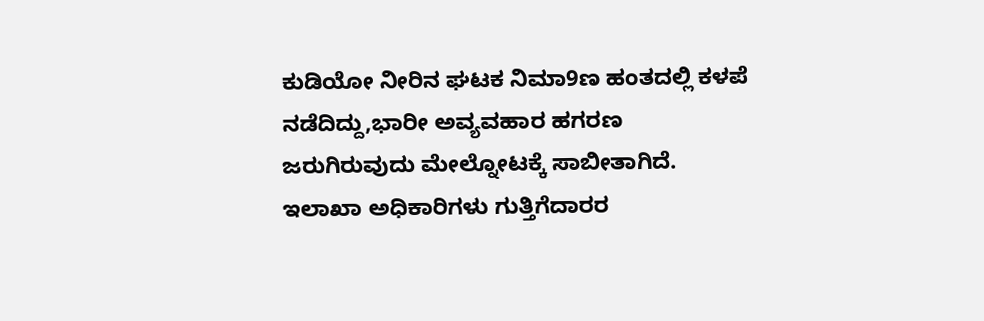ಕುಡಿಯೋ ನೀರಿನ ಘಟಕ ನಿಮಾ9ಣ ಹಂತದಲ್ಲಿ ಕಳಪೆ ನಡೆದಿದ್ದು,ಭಾರೀ ಅವ್ಯವಹಾರ ಹಗರಣ ಜರುಗಿರುವುದು ಮೇಲ್ನೋಟಕ್ಕೆ ಸಾಬೀತಾಗಿದೆ. ಇಲಾಖಾ ಅಧಿಕಾರಿಗಳು ಗುತ್ತಿಗೆದಾರರ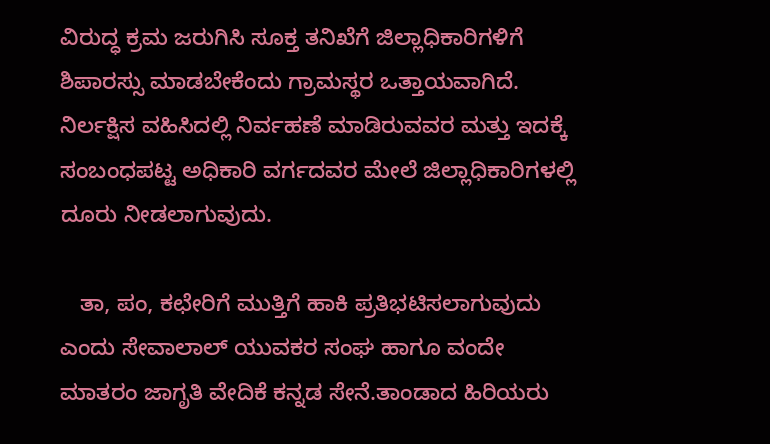ವಿರುದ್ಧ ಕ್ರಮ ಜರುಗಿಸಿ ಸೂಕ್ತ ತನಿಖೆಗೆ ಜಿಲ್ಲಾಧಿಕಾರಿಗಳಿಗೆ ಶಿಪಾರಸ್ಸು ಮಾಡಬೇಕೆಂದು ಗ್ರಾಮಸ್ಥರ ಒತ್ತಾಯವಾಗಿದೆ. ನಿರ್ಲಕ್ಷಿಸ ವಹಿಸಿದಲ್ಲಿ ನಿರ್ವಹಣೆ ಮಾಡಿರುವವರ ಮತ್ತು ಇದಕ್ಕೆ ಸಂಬಂಧಪಟ್ಟ ಅಧಿಕಾರಿ ವರ್ಗದವರ ಮೇಲೆ ಜಿಲ್ಲಾಧಿಕಾರಿಗಳಲ್ಲಿ ದೂರು ನೀಡಲಾಗುವುದು.

   ತಾ, ಪಂ, ಕಛೇರಿಗೆ ಮುತ್ತಿಗೆ ಹಾಕಿ ಪ್ರತಿಭಟಿಸಲಾಗುವುದು ಎಂದು ಸೇವಾಲಾಲ್ ಯುವಕರ ಸಂಘ ಹಾಗೂ ವಂದೇ ಮಾತರಂ ಜಾಗೃತಿ ವೇದಿಕೆ ಕನ್ನಡ ಸೇನೆ.ತಾಂಡಾದ ಹಿರಿಯರು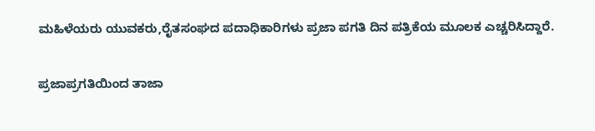ಮಹಿಳೆಯರು ಯುವಕರು,ರೈತಸಂಘದ ಪದಾಧಿಕಾರಿಗಳು ಪ್ರಜಾ ಪಗತಿ ದಿನ ಪತ್ರಿಕೆಯ ಮೂಲಕ ಎಚ್ಚರಿಸಿದ್ದಾರೆ.

ಪ್ರಜಾಪ್ರಗತಿಯಿಂದ ತಾಜಾ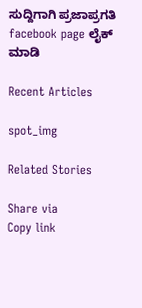ಸುದ್ದಿಗಾಗಿ ಪ್ರಜಾಪ್ರಗತಿ facebook page ಲೈಕ್ ಮಾಡಿ

Recent Articles

spot_img

Related Stories

Share via
Copy link